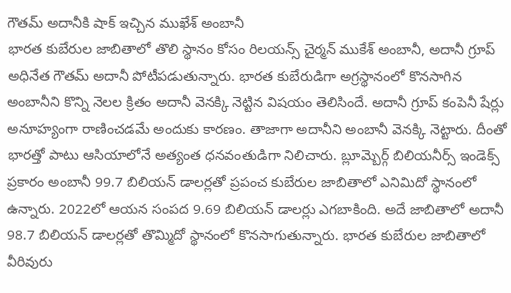గౌతమ్ అదానీకి షాక్ ఇచ్చిన ముఖేశ్ అంబానీ
భారత కుబేరుల జాబితాలో తొలి స్థానం కోసం రిలయన్స్ చైర్మన్ ముకేశ్ అంబానీ, అదానీ గ్రూప్ అధినేత గౌతమ్ అదానీ పోటీపడుతున్నారు. భారత కుబేరుడిగా అగ్రస్థానంలో కొనసాగిన అంబానీని కొన్ని నెలల క్రితం అదానీ వెనక్కి నెట్టిన విషయం తెలిసిందే. అదానీ గ్రూప్ కంపెనీ షేర్లు అనూహ్యంగా రాణించడమే అందుకు కారణం. తాజాగా అదానీని అంబానీ వెనక్కి నెట్టారు. దీంతో భారత్తో పాటు ఆసియాలోనే అత్యంత ధనవంతుడిగా నిలిచారు. బ్లూమ్బెర్గ్ బిలియనీర్స్ ఇండెక్స్ ప్రకారం అంబానీ 99.7 బిలియన్ డాలర్లతో ప్రపంచ కుబేరుల జాబితాలో ఎనిమిదో స్థానంలో ఉన్నారు. 2022లో ఆయన సంపద 9.69 బిలియన్ డాలర్లు ఎగబాకింది. అదే జాబితాలో అదానీ 98.7 బిలియన్ డాలర్లతో తొమ్మిదో స్థానంలో కొనసాగుతున్నారు. భారత కుబేరుల జాబితాలో వీరివురు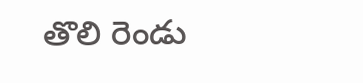తొలి రెండు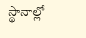స్థానాల్లో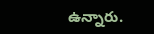ఉన్నారు.